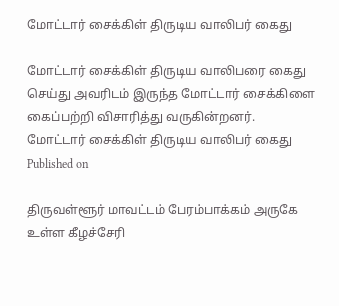மோட்டார் சைக்கிள் திருடிய வாலிபர் கைது

மோட்டார் சைக்கிள் திருடிய வாலிபரை கைது செய்து அவரிடம் இருந்த மோட்டார் சைக்கிளை கைப்பற்றி விசாரித்து வருகின்றனர்.
மோட்டார் சைக்கிள் திருடிய வாலிபர் கைது
Published on

திருவள்ளூர் மாவட்டம் பேரம்பாக்கம் அருகே உள்ள கீழச்சேரி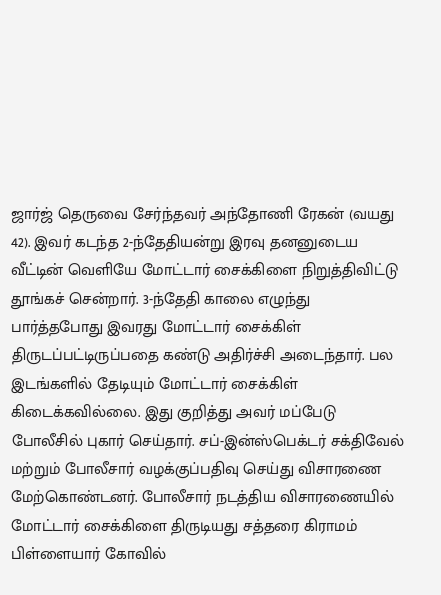ஜார்ஜ் தெருவை சேர்ந்தவர் அந்தோணி ரேகன் (வயது 42). இவர் கடந்த 2-ந்தேதியன்று இரவு தனனுடைய வீட்டின் வெளியே மோட்டார் சைக்கிளை நிறுத்திவிட்டு தூங்கச் சென்றார். 3-ந்தேதி காலை எழுந்து பார்த்தபோது இவரது மோட்டார் சைக்கிள் திருடப்பட்டிருப்பதை கண்டு அதிர்ச்சி அடைந்தார். பல இடங்களில் தேடியும் மோட்டார் சைக்கிள் கிடைக்கவில்லை. இது குறித்து அவர் மப்பேடு போலீசில் புகார் செய்தார். சப்-இன்ஸ்பெக்டர் சக்திவேல் மற்றும் போலீசார் வழக்குப்பதிவு செய்து விசாரணை மேற்கொண்டனர். போலீசார் நடத்திய விசாரணையில் மோட்டார் சைக்கிளை திருடியது சத்தரை கிராமம் பிள்ளையார் கோவில்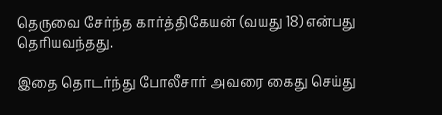தெருவை சேர்ந்த கார்த்திகேயன் (வயது 18) என்பது தெரியவந்தது.

இதை தொடர்ந்து போலீசார் அவரை கைது செய்து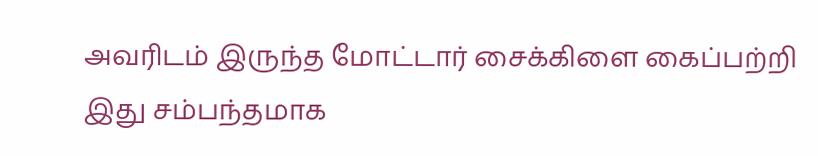அவரிடம் இருந்த மோட்டார் சைக்கிளை கைப்பற்றி இது சம்பந்தமாக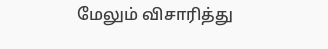மேலும் விசாரித்து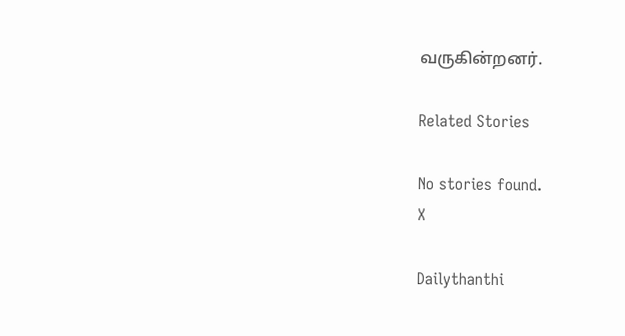வருகின்றனர்.

Related Stories

No stories found.
X

Dailythanthi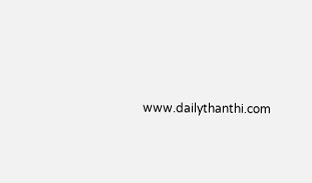www.dailythanthi.com